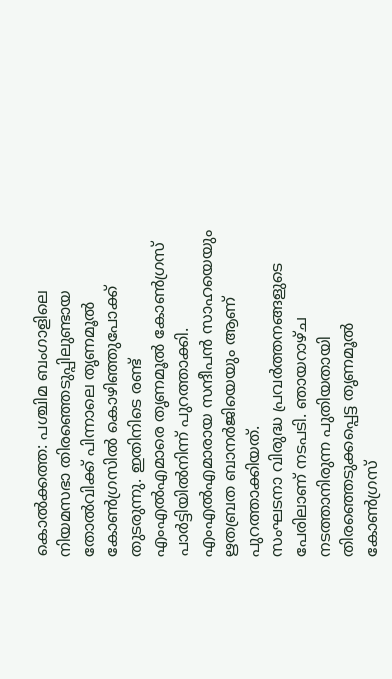കൊൽക്കത്ത: പശ്ചിമ ബംഗാളിലെ നിയമസഭാ തിരഞ്ഞെടുപ്പിലുണ്ടായ തോൽവിക്ക് പിന്നാലെ തൃണമൂൽ കോൺഗ്രസിൽ കൊഴിഞ്ഞുപോക്ക് തുടരുന്നു. ഇതിനിടെ രണ്ട് എംഎൽഎമാരെ തൃണമൂൽ കോൺഗ്രസ് പാർട്ടിയിൽനിന്ന് പുറത്താക്കി. എംഎൽഎമാരായ സന്ദീപൻ സാഹയെയും ഋതബ്രത ബാനർജിയെയും ആണ് പുറത്താക്കിയത്.
സംഘടനാ വിരുദ്ധ പ്രവർത്തനങ്ങളുടെ പേരിലാണ് നടപടി. ഞായറാഴ്ച നടത്താനിരുന്ന പുതിയതായി തിരഞ്ഞെടുക്കപ്പെട്ട തൃണമൂൽ കോൺഗ്രസ്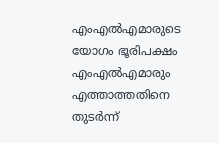എംഎൽഎമാരുടെ യോഗം ഭൂരിപക്ഷം എംഎൽഎമാരും എത്താത്തതിനെ തുടർന്ന്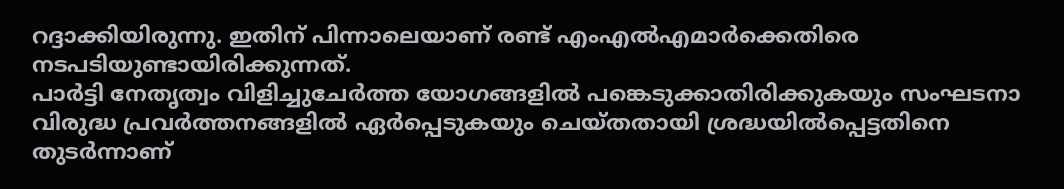റദ്ദാക്കിയിരുന്നു. ഇതിന് പിന്നാലെയാണ് രണ്ട് എംഎൽഎമാർക്കെതിരെ നടപടിയുണ്ടായിരിക്കുന്നത്.
പാർട്ടി നേതൃത്വം വിളിച്ചുചേർത്ത യോഗങ്ങളിൽ പങ്കെടുക്കാതിരിക്കുകയും സംഘടനാ വിരുദ്ധ പ്രവർത്തനങ്ങളിൽ ഏർപ്പെടുകയും ചെയ്തതായി ശ്രദ്ധയിൽപ്പെട്ടതിനെ തുടർന്നാണ്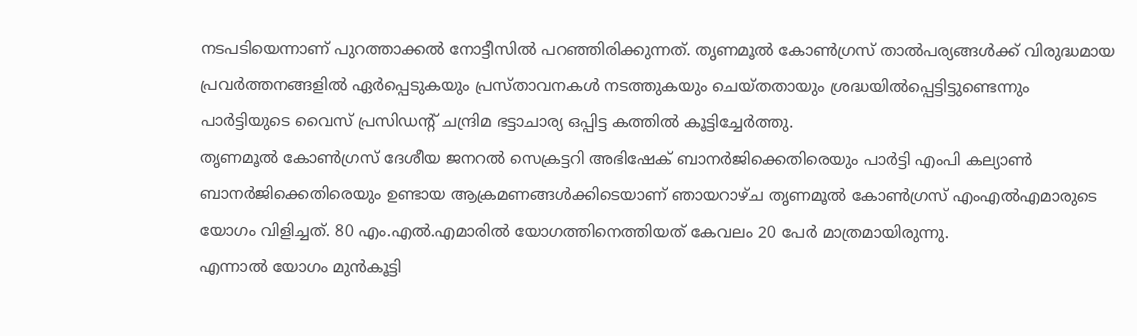നടപടിയെന്നാണ് പുറത്താക്കൽ നോട്ടീസിൽ പറഞ്ഞിരിക്കുന്നത്. തൃണമൂൽ കോൺഗ്രസ് താൽപര്യങ്ങൾക്ക് വിരുദ്ധമായ പ്രവർത്തനങ്ങളിൽ ഏർപ്പെടുകയും പ്രസ്താവനകൾ നടത്തുകയും ചെയ്തതായും ശ്രദ്ധയിൽപ്പെട്ടിട്ടുണ്ടെന്നും പാർട്ടിയുടെ വൈസ് പ്രസിഡന്റ് ചന്ദ്രിമ ഭട്ടാചാര്യ ഒപ്പിട്ട കത്തിൽ കൂട്ടിച്ചേർത്തു.
തൃണമൂൽ കോൺഗ്രസ് ദേശീയ ജനറൽ സെക്രട്ടറി അഭിഷേക് ബാനർജിക്കെതിരെയും പാർട്ടി എംപി കല്യാൺ ബാനർജിക്കെതിരെയും ഉണ്ടായ ആക്രമണങ്ങൾക്കിടെയാണ് ഞായറാഴ്ച തൃണമൂൽ കോൺഗ്രസ് എംഎൽഎമാരുടെ യോഗം വിളിച്ചത്. 80 എം.എൽ.എമാരിൽ യോഗത്തിനെത്തിയത് കേവലം 20 പേർ മാത്രമായിരുന്നു.
എന്നാൽ യോഗം മുൻകൂട്ടി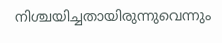നിശ്ചയിച്ചതായിരുന്നുവെന്നും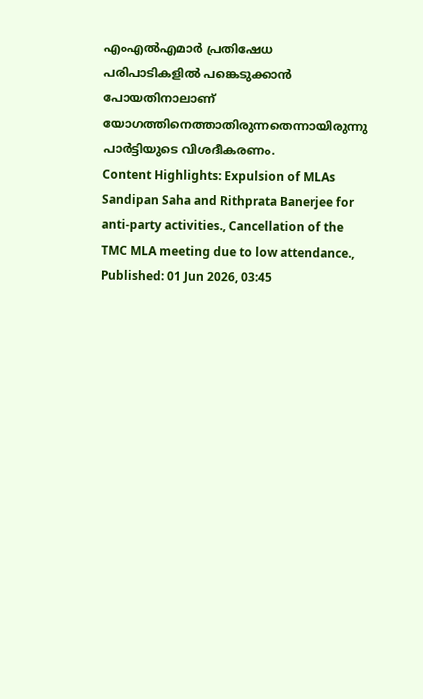എംഎൽഎമാർ പ്രതിഷേധ പരിപാടികളിൽ പങ്കെടുക്കാൻ പോയതിനാലാണ് യോഗത്തിനെത്താതിരുന്നതെന്നായിരുന്നു പാർട്ടിയുടെ വിശദീകരണം.
Content Highlights: Expulsion of MLAs Sandipan Saha and Rithprata Banerjee for anti-party activities., Cancellation of the TMC MLA meeting due to low attendance.,
Published: 01 Jun 2026, 03:45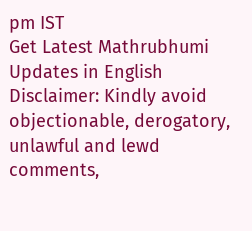pm IST
Get Latest Mathrubhumi Updates in English
Disclaimer: Kindly avoid objectionable, derogatory, unlawful and lewd comments,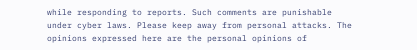while responding to reports. Such comments are punishable under cyber laws. Please keep away from personal attacks. The opinions expressed here are the personal opinions of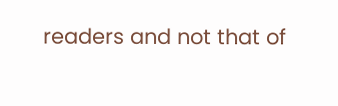readers and not that of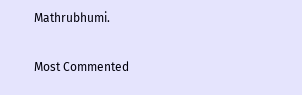Mathrubhumi.


Most Commented